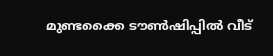മുണ്ടക്കൈ ടൗൺഷിപ്പിൽ വീട്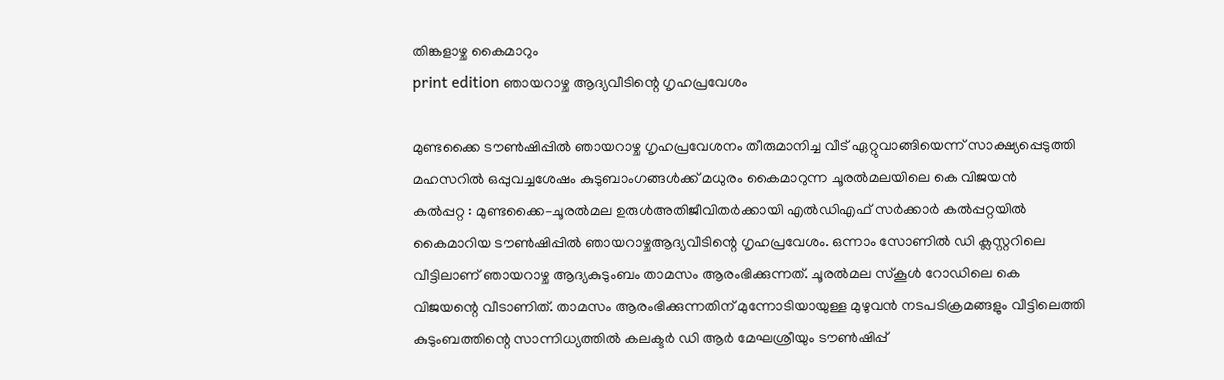തിങ്കളാഴ്ച കൈമാറും
print edition ഞായറാഴ്ച ആദ്യവീടിന്റെ ഗൃഹപ്രവേശം

മുണ്ടക്കൈ ടൗൺഷിപ്പിൽ ഞായറാഴ്ച ഗൃഹപ്രവേശനം തീരുമാനിച്ച വീട് ഏറ്റുവാങ്ങിയെന്ന് സാക്ഷ്യപ്പെടുത്തി മഹസറിൽ ഒപ്പുവച്ചശേഷം കുടുബാംഗങ്ങൾക്ക് മധുരം കൈമാറുന്ന ചൂരൽമലയിലെ കെ വിജയൻ
കൽപ്പറ്റ : മുണ്ടക്കൈ–ചൂരൽമല ഉരുൾഅതിജീവിതർക്കായി എൽഡിഎഫ് സർക്കാർ കൽപ്പറ്റയിൽ കൈമാറിയ ടൗൺഷിപ്പിൽ ഞായറാഴ്ചആദ്യവീടിന്റെ ഗൃഹപ്രവേശം. ഒന്നാം സോണിൽ ഡി ക്ലസ്റ്ററിലെ വീട്ടിലാണ് ഞായറാഴ്ച ആദ്യകുടുംബം താമസം ആരംഭിക്കുന്നത്. ചൂരൽമല സ്കൂൾ റോഡിലെ കെ വിജയന്റെ വീടാണിത്. താമസം ആരംഭിക്കുന്നതിന് മുന്നോടിയായുള്ള മുഴുവൻ നടപടിക്രമങ്ങളും വീട്ടിലെത്തി കുടുംബത്തിന്റെ സാന്നിധ്യത്തിൽ കലക്ടർ ഡി ആർ മേഘശ്രീയും ടൗൺഷിപ്പ്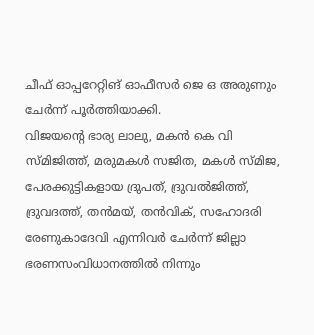ചീഫ് ഓപ്പറേറ്റിങ് ഓഫീസർ ജെ ഒ അരുണും ചേർന്ന് പൂർത്തിയാക്കി.
വിജയന്റെ ഭാര്യ ലാലു, മകൻ കെ വി സ്മിജിത്ത്, മരുമകൾ സജിത, മകൾ സ്മിജ, പേരക്കുട്ടികളായ ദ്രുപത്, ദ്രുവൽജിത്ത്, ദ്രുവദത്ത്, തൻമയ്, തൻവിക്, സഹോദരി രേണുകാദേവി എന്നിവർ ചേർന്ന് ജില്ലാ ഭരണസംവിധാനത്തിൽ നിന്നും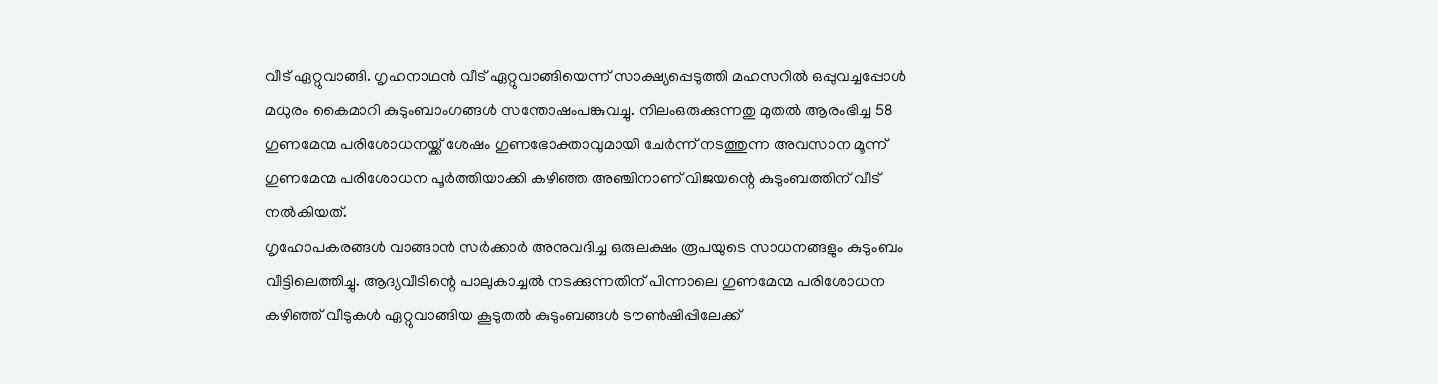വീട് ഏറ്റുവാങ്ങി. ഗൃഹനാഥൻ വീട് ഏറ്റുവാങ്ങിയെന്ന് സാക്ഷ്യപ്പെടുത്തി മഹസറിൽ ഒപ്പുവച്ചപ്പോൾ മധുരം കൈമാറി കുടുംബാംഗങ്ങൾ സന്തോഷംപങ്കുവച്ചു. നിലംഒരുക്കുന്നതു മുതൽ ആരംഭിച്ച 58 ഗുണമേന്മ പരിശോധനയ്ക്ക് ശേഷം ഗുണഭോക്താവുമായി ചേർന്ന് നടത്തുന്ന അവസാന മൂന്ന് ഗുണമേന്മ പരിശോധന പൂർത്തിയാക്കി കഴിഞ്ഞ അഞ്ചിനാണ് വിജയന്റെ കുടുംബത്തിന് വീട് നൽകിയത്.
ഗൃഹോപകരങ്ങൾ വാങ്ങാൻ സർക്കാർ അനുവദിച്ച ഒരുലക്ഷം രൂപയുടെ സാധനങ്ങളും കുടുംബം വീട്ടിലെത്തിച്ചു. ആദ്യവീടിന്റെ പാലുകാച്ചൽ നടക്കുന്നതിന് പിന്നാലെ ഗുണമേന്മ പരിശോധന കഴിഞ്ഞ് വീടുകൾ ഏറ്റുവാങ്ങിയ കൂടുതൽ കുടുംബങ്ങൾ ടൗൺഷിപ്പിലേക്ക്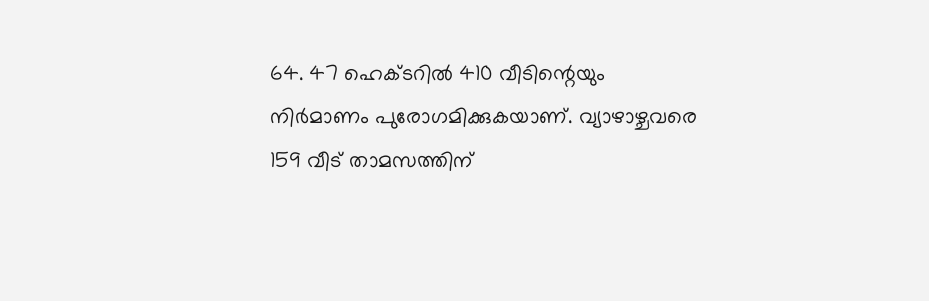64. 47 ഹെക്ടറിൽ 410 വീടിന്റെയും നിർമാണം പുരോഗമിക്കുകയാണ്. വ്യാഴാഴ്ചവരെ 159 വീട് താമസത്തിന്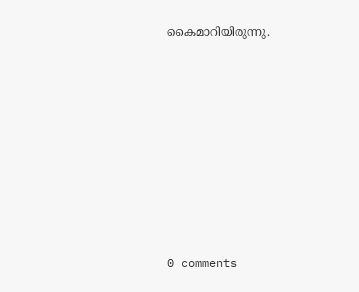കൈമാറിയിരുന്നു.










0 comments